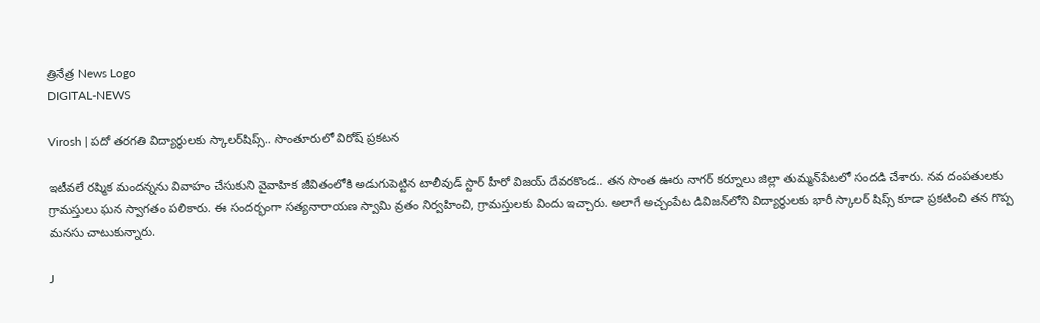త్రినేత్ర News Logo
DIGITAL-NEWS

Virosh | పదో తరగతి విద్యార్థులకు స్కాలర్‌షిప్స్.. సొంతూరులో విరోష్ ప్రకటన

ఇటీవలే రష్మిక మందన్నను వివాహం చేసుకుని వైవాహిక జీవితంలోకి అడుగుపెట్టిన టాలీవుడ్ స్టార్ హీరో విజయ్ దేవరకొండ.. తన సొంత ఊరు నాగర్ కర్నూలు జిల్లా తుమ్మన్‌పేటలో సందడి చేశారు. నవ దంపతులకు గ్రామస్తులు ఘన స్వాగతం పలికారు. ఈ సందర్భంగా సత్యనారాయణ స్వామి వ్రతం నిర్వహించి, గ్రామస్తులకు విందు ఇచ్చారు. అలాగే అచ్చంపేట డివిజన్‌లోని విద్యార్థులకు భారీ స్కాలర్ షిప్స్ కూడా ప్రకటించి తన గొప్ప మనసు చాటుకున్నారు.

J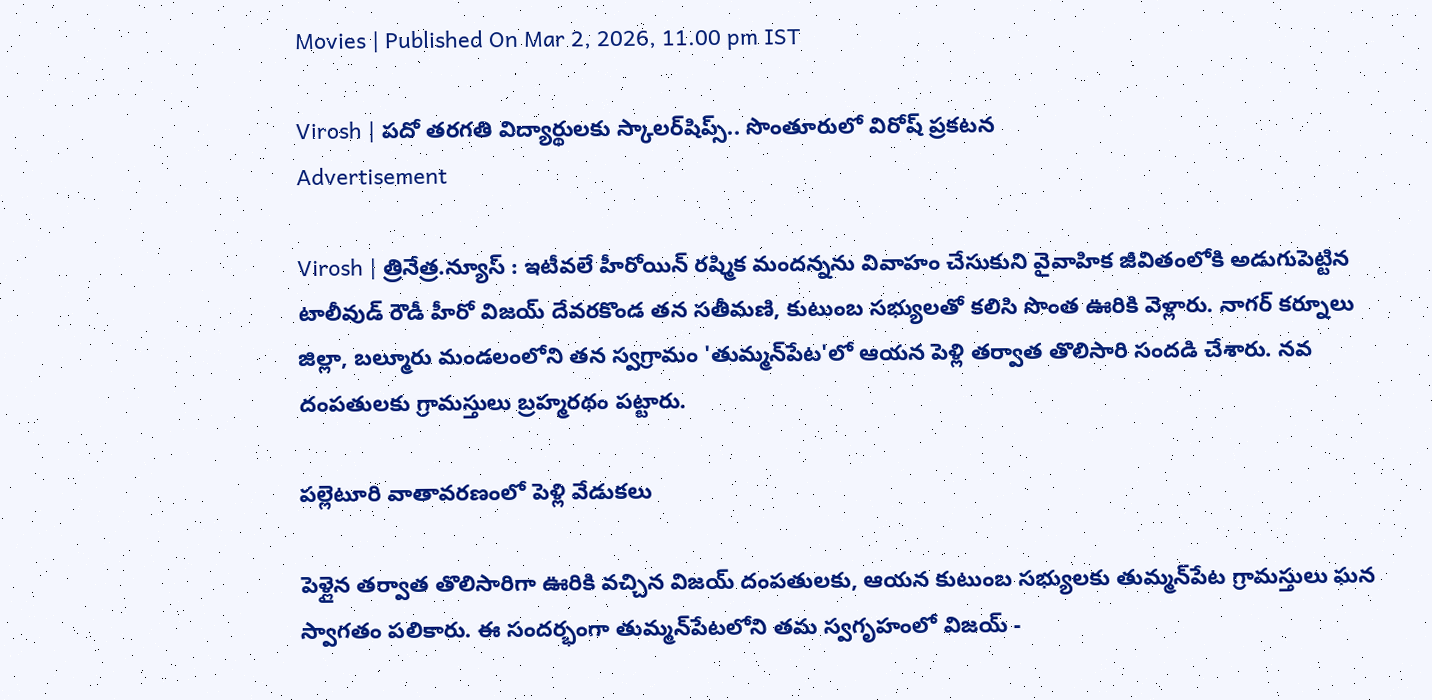Movies | Published On Mar 2, 2026, 11.00 pm IST

Virosh | పదో తరగతి విద్యార్థులకు స్కాలర్‌షిప్స్.. సొంతూరులో విరోష్ ప్రకటన
Advertisement

Virosh | త్రినేత్ర.న్యూస్ : ఇటీవలే హీరోయిన్ రష్మిక మందన్నను వివాహం చేసుకుని వైవాహిక జీవితంలోకి అడుగుపెట్టిన టాలీవుడ్ రౌడీ హీరో విజయ్ దేవరకొండ తన సతీమణి, కుటుంబ సభ్యులతో కలిసి సొంత ఊరికి వెళ్లారు. నాగర్ కర్నూలు జిల్లా, బల్మూరు మండలంలోని తన స్వగ్రామం 'తుమ్మన్‌పేట'లో ఆయన పెళ్లి తర్వాత తొలిసారి సందడి చేశారు. నవ దంపతులకు గ్రామస్తులు బ్రహ్మరథం పట్టారు.

పల్లెటూరి వాతావరణంలో పెళ్లి వేడుకలు

పెళ్లైన తర్వాత తొలిసారిగా ఊరికి వచ్చిన విజయ్ దంపతులకు, ఆయన కుటుంబ సభ్యులకు తుమ్మన్‌పేట గ్రామస్తులు ఘన స్వాగతం పలికారు. ఈ సందర్భంగా తుమ్మన్‌పేటలోని తమ స్వగృహంలో విజయ్ -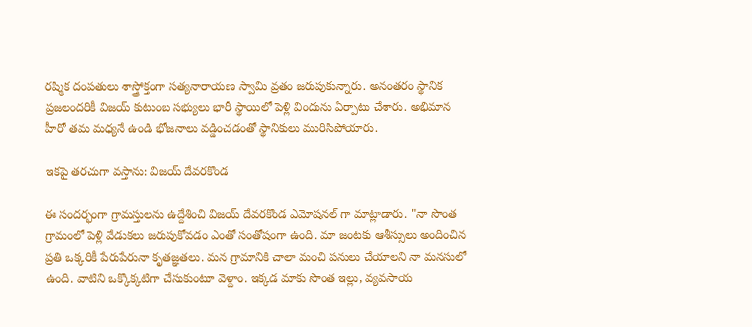రష్మిక దంపతులు శాస్త్రోక్తంగా సత్యనారాయణ స్వామి వ్రతం జరుపుకున్నారు. అనంతరం స్థానిక ప్రజలందరికీ విజయ్ కుటుంబ సభ్యులు భారీ స్థాయిలో పెళ్లి విందును ఏర్పాటు చేశారు. అభిమాన హీరో తమ మధ్యనే ఉండి భోజనాలు వడ్డించడంతో స్థానికులు మురిసిపోయారు.

ఇకపై తరచుగా వస్తాను: విజయ్ దేవరకొండ

ఈ సందర్భంగా గ్రామస్తులను ఉద్దేశించి విజయ్ దేవరకొండ ఎమోషనల్ గా మాట్లాడారు. "నా సొంత గ్రామంలో పెళ్లి వేడుకలు జరుపుకోవడం ఎంతో సంతోషంగా ఉంది. మా జంటకు ఆశీస్సులు అందించిన ప్రతి ఒక్కరికీ పేరుపేరునా కృతజ్ఞతలు. మన గ్రామానికి చాలా మంచి పనులు చేయాలని నా మనసులో ఉంది. వాటిని ఒక్కొక్కటిగా చేసుకుంటూ వెళ్దాం. ఇక్కడ మాకు సొంత ఇల్లు, వ్యవసాయ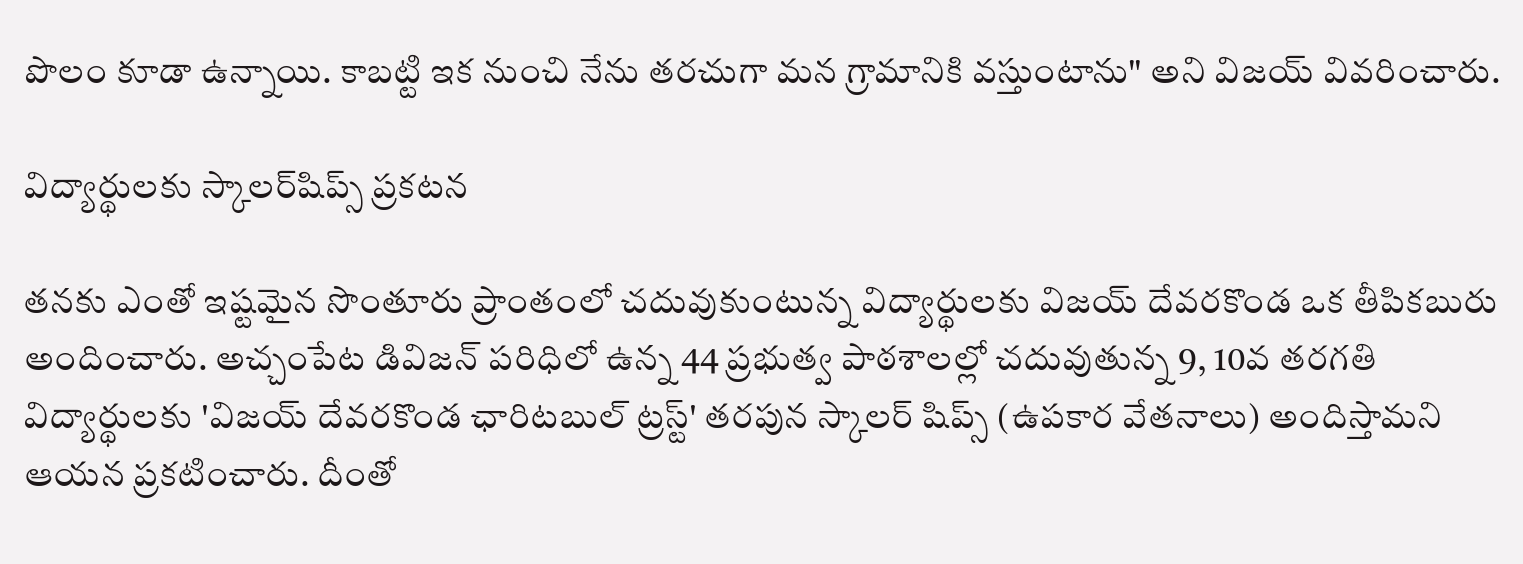పొలం కూడా ఉన్నాయి. కాబట్టి ఇక నుంచి నేను తరచుగా మన గ్రామానికి వస్తుంటాను" అని విజయ్ వివరించారు.

విద్యార్థులకు స్కాలర్‌షిప్స్ ప్రకటన

తనకు ఎంతో ఇష్టమైన సొంతూరు ప్రాంతంలో చదువుకుంటున్న విద్యార్థులకు విజయ్ దేవరకొండ ఒక తీపికబురు అందించారు. అచ్చంపేట డివిజన్ పరిధిలో ఉన్న 44 ప్రభుత్వ పాఠశాలల్లో చదువుతున్న 9, 10వ తరగతి విద్యార్థులకు 'విజయ్ దేవరకొండ ఛారిటబుల్ ట్రస్ట్' తరపున స్కాలర్ షిప్స్ (ఉపకార వేతనాలు) అందిస్తామని ఆయన ప్రకటించారు. దీంతో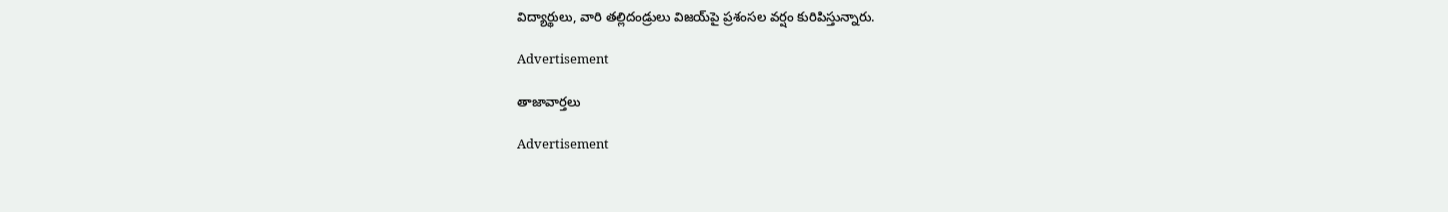విద్యార్థులు, వారి తల్లిదండ్రులు విజయ్‌పై ప్రశంసల వర్షం కురిపిస్తున్నారు.

Advertisement

తాజావార్తలు

Advertisement